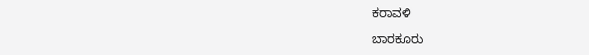ಕರಾವಳಿ

ಬಾರಕೂರು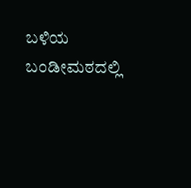ಬಳಿಯ ಬಂಡೀಮಠದಲ್ಲಿ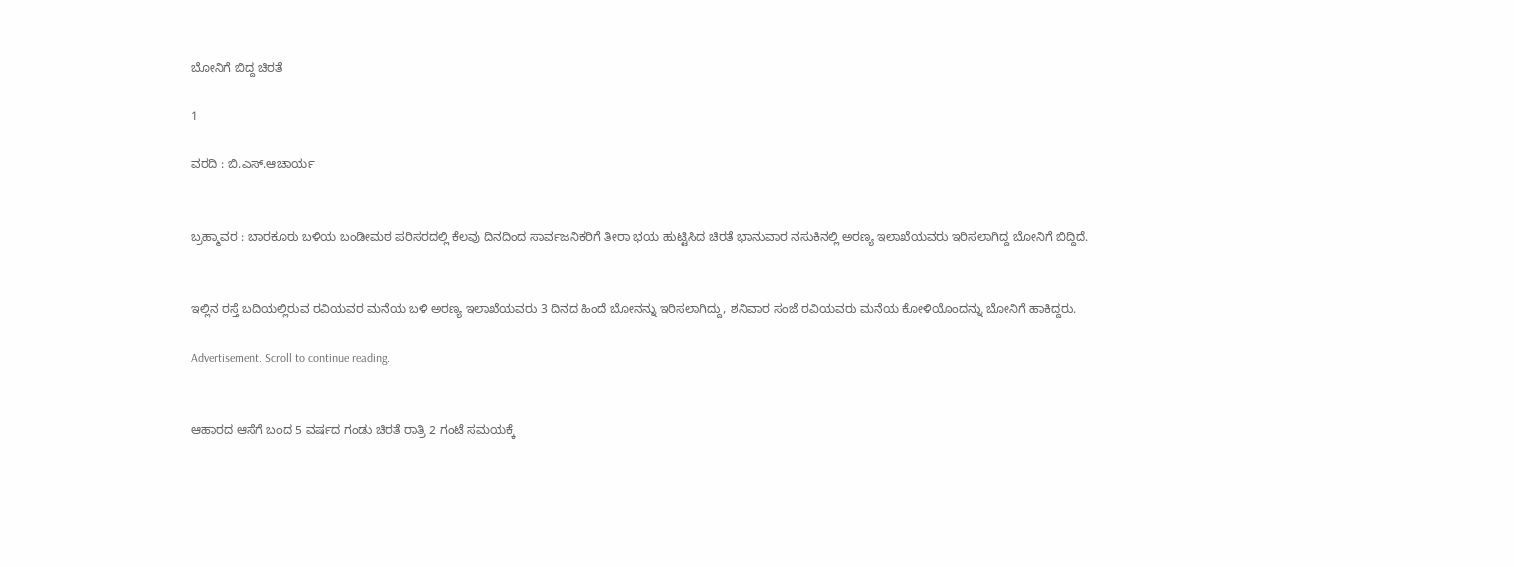ಬೋನಿಗೆ ಬಿದ್ದ ಚಿರತೆ

1

ವರದಿ : ಬಿ.ಎಸ್.ಆಚಾರ್ಯ


ಬ್ರಹ್ಮಾವರ : ಬಾರಕೂರು ಬಳಿಯ ಬಂಡೀಮಠ ಪರಿಸರದಲ್ಲಿ ಕೆಲವು ದಿನದಿಂದ ಸಾರ್ವಜನಿಕರಿಗೆ ತೀರಾ ಭಯ ಹುಟ್ಟಿಸಿದ ಚಿರತೆ ಭಾನುವಾರ ನಸುಕಿನಲ್ಲಿ ಅರಣ್ಯ ಇಲಾಖೆಯವರು ಇರಿಸಲಾಗಿದ್ದ ಬೋನಿಗೆ ಬಿದ್ದಿದೆ.


ಇಲ್ಲಿನ ರಸ್ತೆ ಬದಿಯಲ್ಲಿರುವ ರವಿಯವರ ಮನೆಯ ಬಳಿ ಅರಣ್ಯ ಇಲಾಖೆಯವರು 3 ದಿನದ ಹಿಂದೆ ಬೋನನ್ನು ಇರಿಸಲಾಗಿದ್ದು, ಶನಿವಾರ ಸಂಜೆ ರವಿಯವರು ಮನೆಯ ಕೋಳಿಯೊಂದನ್ನು ಬೋನಿಗೆ ಹಾಕಿದ್ದರು.

Advertisement. Scroll to continue reading.


ಆಹಾರದ ಆಸೆಗೆ ಬಂದ 5 ವರ್ಷದ ಗಂಡು ಚಿರತೆ ರಾತ್ರಿ 2 ಗಂಟೆ ಸಮಯಕ್ಕೆ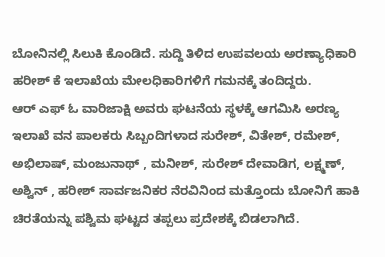ಬೋನಿನಲ್ಲಿ ಸಿಲುಕಿ ಕೊಂಡಿದೆ. ಸುದ್ದಿ ತಿಳಿದ ಉಪವಲಯ ಅರಣ್ಯಾಧಿಕಾರಿ ಹರೀಶ್ ಕೆ ಇಲಾಖೆಯ ಮೇಲಧಿಕಾರಿಗಳಿಗೆ ಗಮನಕ್ಕೆ ತಂದಿದ್ದರು.
ಆರ್ ಎಫ್ ಓ ವಾರಿಜಾಕ್ಷಿ ಅವರು ಘಟನೆಯ ಸ್ಥಳಕ್ಕೆ ಆಗಮಿಸಿ ಅರಣ್ಯ ಇಲಾಖೆ ವನ ಪಾಲಕರು ಸಿಬ್ಬಂದಿಗಳಾದ ಸುರೇಶ್, ವಿತೇಶ್, ರಮೇಶ್, ಅಭಿಲಾಷ್, ಮಂಜುನಾಥ್ , ಮನೀಶ್, ಸುರೇಶ್ ದೇವಾಡಿಗ, ಲಕ್ಷ್ಮಣ್, ಅಶ್ವಿನ್ , ಹರೀಶ್ ಸಾರ್ವಜನಿಕರ ನೆರವಿನಿಂದ ಮತ್ತೊಂದು ಬೋನಿಗೆ ಹಾಕಿ ಚಿರತೆಯನ್ನು ಪಶ್ವಿಮ ಘಟ್ಟದ ತಪ್ಪಲು ಪ್ರದೇಶಕ್ಕೆ ಬಿಡಲಾಗಿದೆ.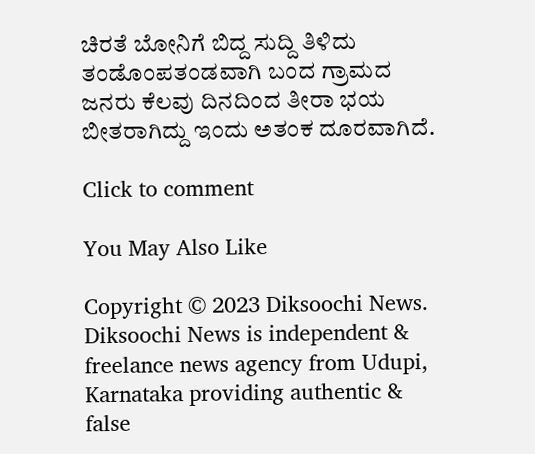ಚಿರತೆ ಬೋನಿಗೆ ಬಿದ್ದ ಸುದ್ದಿ ತಿಳಿದು ತಂಡೊಂಪತಂಡವಾಗಿ ಬಂದ ಗ್ರಾಮದ ಜನರು ಕೆಲವು ದಿನದಿಂದ ತೀರಾ ಭಯ ಬೀತರಾಗಿದ್ದು ಇಂದು ಅತಂಕ ದೂರವಾಗಿದೆ.

Click to comment

You May Also Like

Copyright © 2023 Diksoochi News. Diksoochi News is independent & freelance news agency from Udupi, Karnataka providing authentic & false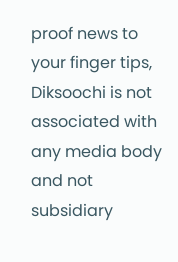proof news to your finger tips, Diksoochi is not associated with any media body and not subsidiary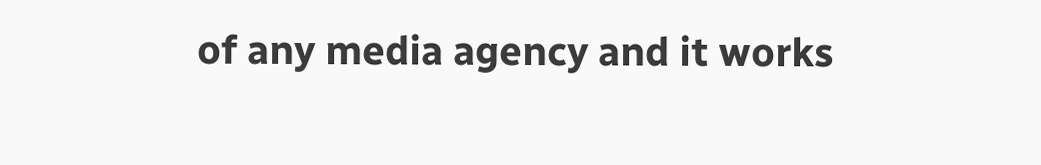of any media agency and it works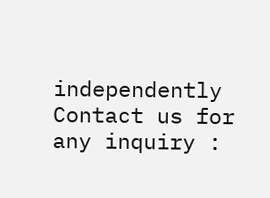independently Contact us for any inquiry :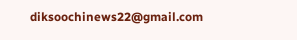diksoochinews22@gmail.com